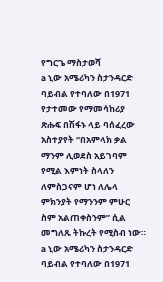የግርጌ ማስታወሻ
a ኒው አሜሪካን ስታንዳርድ ባይብል የተባለው በ1971 የታተመው የማመሳከሪያ ጽሑፍ በሽፋኑ ላይ ባሰፈረው አስተያየት “በአምላክ ቃል ማንም ሊወደስ አይገባም የሚል እምነት ስላለን ለምስጋናም ሆነ ለሌላ ምክንያት የማንንም ምሁር ስም አልጠቀስንም” ሲል መግለጹ ትኩረት የሚስብ ነው።
a ኒው አሜሪካን ስታንዳርድ ባይብል የተባለው በ1971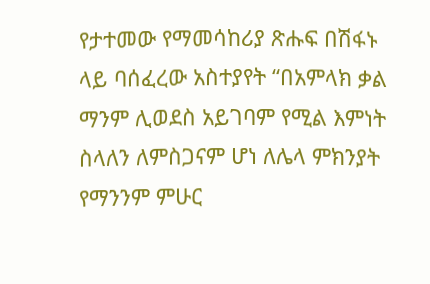የታተመው የማመሳከሪያ ጽሑፍ በሽፋኑ ላይ ባሰፈረው አስተያየት “በአምላክ ቃል ማንም ሊወደስ አይገባም የሚል እምነት ስላለን ለምስጋናም ሆነ ለሌላ ምክንያት የማንንም ምሁር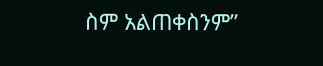ስም አልጠቀስንም”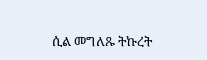ሲል መግለጹ ትኩረት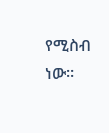የሚስብ ነው።